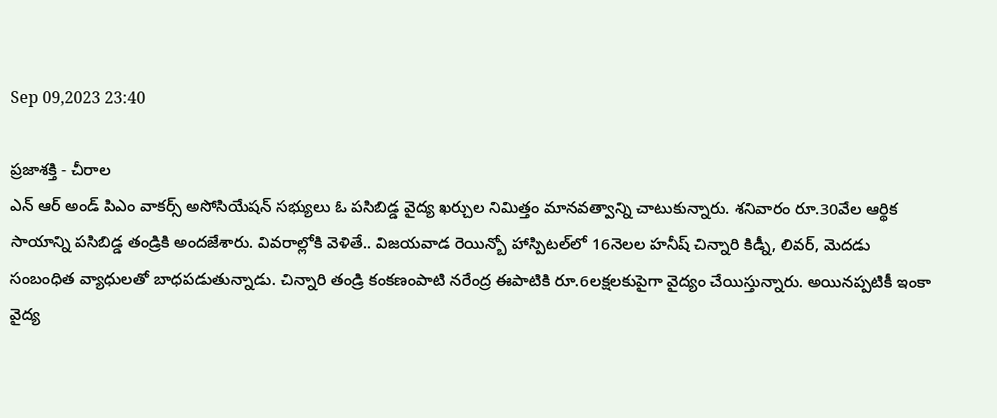Sep 09,2023 23:40

ప్రజాశక్తి - చీరాల
ఎన్ ఆర్ అండ్ పిఎం వాకర్స్ అసోసియేషన్ సభ్యులు ఓ పసిబిడ్డ వైద్య ఖర్చుల నిమిత్తం మానవత్వాన్ని చాటుకున్నారు. శనివారం రూ.30వేల ఆర్థిక సాయాన్ని పసిబిడ్డ తండ్రికి అందజేశారు. వివరాల్లోకి వెళితే.. విజయవాడ రెయిన్బో హాస్పిటల్‌లో 16నెలల హనీష్ చిన్నారి కిడ్నీ, లివర్, మెదడు సంబంధిత వ్యాధులతో బాధపడుతున్నాడు. చిన్నారి తండ్రి కంకణంపాటి నరేంద్ర ఈపాటికి రూ.6లక్షలకుపైగా వైద్యం చేయిస్తున్నారు. అయినప్పటికీ ఇంకా వైద్య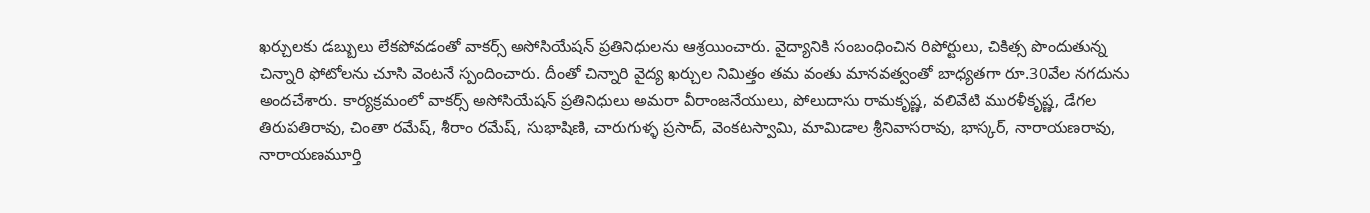ఖర్చులకు డబ్బులు లేకపోవడంతో వాకర్స్ అసోసియేషన్ ప్రతినిధులను ఆశ్రయించారు. వైద్యానికి సంబంధించిన రిపోర్టులు, చికిత్స పొందుతున్న చిన్నారి ఫోటోలను చూసి వెంటనే స్పందించారు. దీంతో చిన్నారి వైద్య ఖర్చుల నిమిత్తం తమ వంతు మానవత్వంతో బాధ్యతగా రూ.30వేల నగదును అందచేశారు. కార్యక్రమంలో వాకర్స్ అసోసియేషన్ ప్రతినిధులు అమరా వీరాంజనేయులు, పోలుదాసు రామకృష్ణ, వలివేటి మురళీకృష్ణ, డేగల తిరుపతిరావు, చింతా రమేష్, శీరాం రమేష్, సుభాషిణి, చారుగుళ్ళ ప్రసాద్, వెంకటస్వామి, మామిడాల శ్రీనివాసరావు, భాస్కర్, నారాయణరావు, నారాయణమూర్తి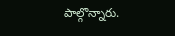పాల్గొన్నారు.